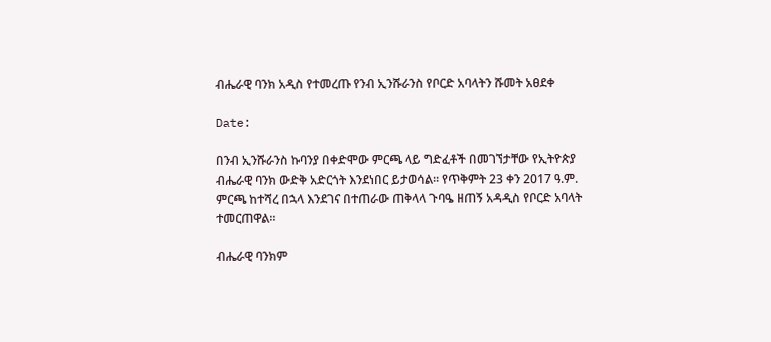ብሔራዊ ባንክ አዲስ የተመረጡ የንብ ኢንሹራንስ የቦርድ አባላትን ሹመት አፀደቀ

Date:

በንብ ኢንሹራንስ ኩባንያ በቀድሞው ምርጫ ላይ ግድፈቶች በመገኘታቸው የኢትዮጵያ ብሔራዊ ባንክ ውድቅ አድርጎት እንደነበር ይታወሳል። የጥቅምት 23 ቀን 2017 ዓ.ም. ምርጫ ከተሻረ በኋላ እንደገና በተጠራው ጠቅላላ ጉባዔ ዘጠኝ አዳዲስ የቦርድ አባላት ተመርጠዋል።

ብሔራዊ ባንክም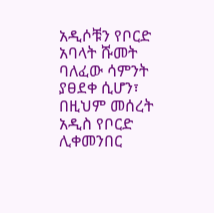አዲሶቹን የቦርድ አባላት ሹመት ባለፈው ሳምንት ያፀደቀ ሲሆን፣ በዚህም መሰረት አዲስ የቦርድ ሊቀመንበር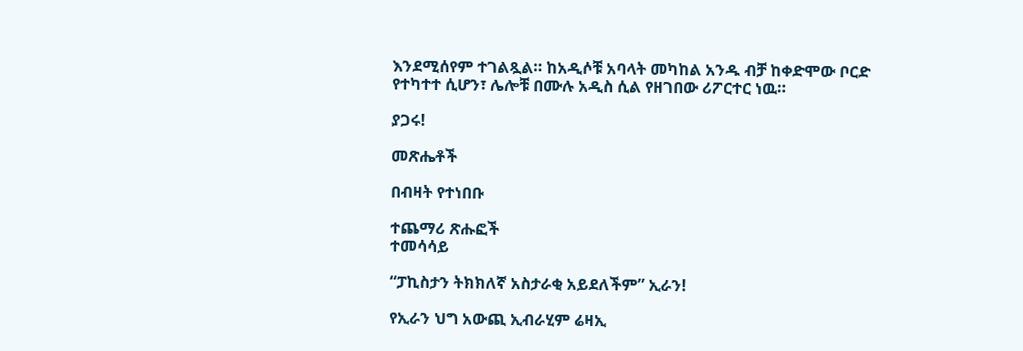እንደሚሰየም ተገልጿል። ከአዲሶቹ አባላት መካከል አንዱ ብቻ ከቀድሞው ቦርድ የተካተተ ሲሆን፣ ሌሎቹ በሙሉ አዲስ ሲል የዘገበው ሪፖርተር ነዉ።

ያጋሩ!

መጽሔቶች

በብዛት የተነበቡ

ተጨማሪ ጽሑፎች
ተመሳሳይ

“ፓኪስታን ትክክለኛ አስታራቂ አይደለችም” ኢራን!

የኢራን ህግ አውጪ ኢብራሂም ሬዛኢ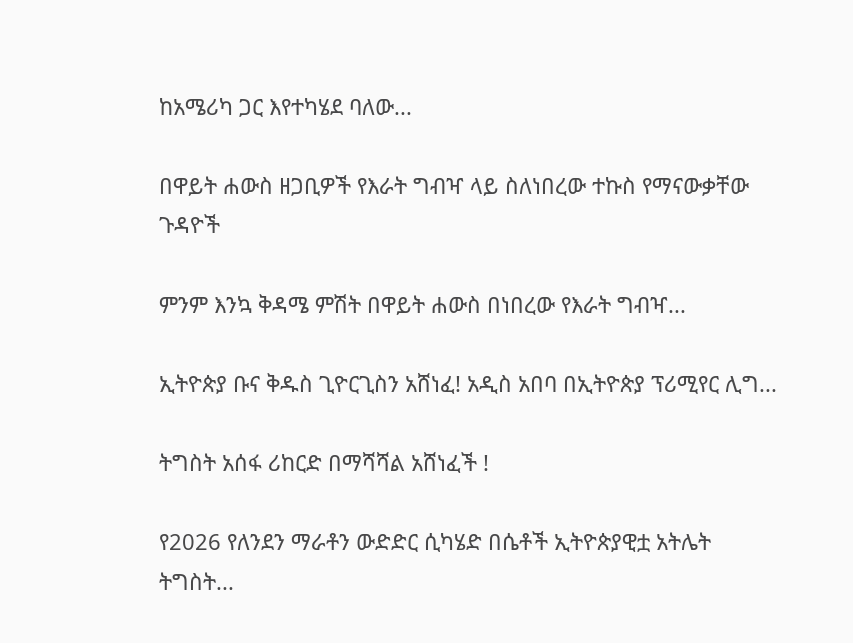ከአሜሪካ ጋር እየተካሄደ ባለው...

በዋይት ሐውስ ዘጋቢዎች የእራት ግብዣ ላይ ስለነበረው ተኩስ የማናውቃቸው ጉዳዮች

ምንም እንኳ ቅዳሜ ምሽት በዋይት ሐውስ በነበረው የእራት ግብዣ...

ኢትዮጵያ ቡና ቅዱስ ጊዮርጊስን አሸነፈ! አዲስ አበባ በኢትዮጵያ ፕሪሚየር ሊግ...

ትግስት አሰፋ ሪከርድ በማሻሻል አሸነፈች !

የ2026 የለንደን ማራቶን ውድድር ሲካሄድ በሴቶች ኢትዮጵያዊቷ አትሌት ትግስት...